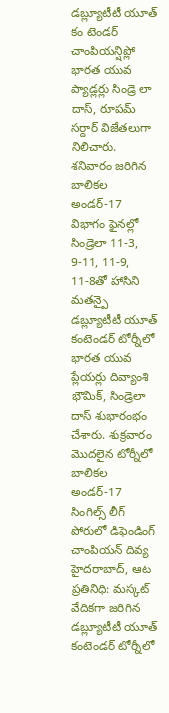డబ్ల్యూటీటీ యూత్ కం టెండర్ చాంపియన్షిప్లో భారత యువ ప్యాడ్లర్లు సిండ్రె లా దాస్, రూపమ్ సర్దార్ విజేతలుగా నిలిచారు. శనివారం జరిగిన బాలికల అండర్-17 విభాగం ఫైనల్లో సిండ్రెలా 11-3, 9-11, 11-9, 11-8తో హాసిని మతన్పై
డబ్ల్యూటీటీ యూత్ కంటెండర్ టోర్నీలో భారత యువ ప్లేయర్లు దివ్యాంశి భౌమిక్, సిండ్రెలా దాస్ శుభారంభం చేశారు. శుక్రవారం మొదలైన టోర్నీలో బాలికల అండర్-17 సింగిల్స్ లీగ్ పోరులో డిఫెండింగ్ చాంపియన్ దివ్య
హైదరాబాద్, ఆట ప్రతినిధి: మస్కట్ వేదికగా జరిగిన డబ్ల్యూటీటీ యూత్ కంటెండర్ టోర్నీలో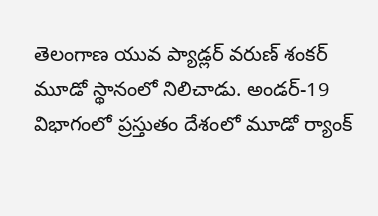తెలంగాణ యువ ప్యాడ్లర్ వరుణ్ శంకర్ మూడో స్థానంలో నిలిచాడు. అండర్-19 విభాగంలో ప్రస్తుతం దేశంలో మూడో ర్యాంక్